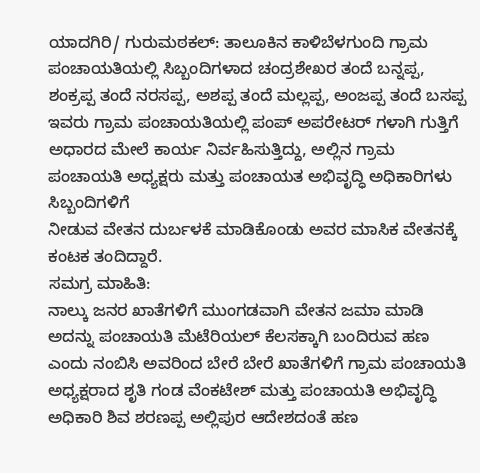ಯಾದಗಿರಿ/ ಗುರುಮಠಕಲ್: ತಾಲೂಕಿನ ಕಾಳಿಬೆಳಗುಂದಿ ಗ್ರಾಮ ಪಂಚಾಯತಿಯಲ್ಲಿ ಸಿಬ್ಬಂದಿಗಳಾದ ಚಂದ್ರಶೇಖರ ತಂದೆ ಬನ್ನಪ್ಪ, ಶಂಕ್ರಪ್ಪ ತಂದೆ ನರಸಪ್ಪ, ಅಶಪ್ಪ ತಂದೆ ಮಲ್ಲಪ್ಪ, ಅಂಜಪ್ಪ ತಂದೆ ಬಸಪ್ಪ ಇವರು ಗ್ರಾಮ ಪಂಚಾಯತಿಯಲ್ಲಿ ಪಂಪ್ ಅಪರೇಟರ್ ಗಳಾಗಿ ಗುತ್ತಿಗೆ ಅಧಾರದ ಮೇಲೆ ಕಾರ್ಯ ನಿರ್ವಹಿಸುತ್ತಿದ್ದು, ಅಲ್ಲಿನ ಗ್ರಾಮ ಪಂಚಾಯತಿ ಅಧ್ಯಕ್ಷರು ಮತ್ತು ಪಂಚಾಯತ ಅಭಿವೃದ್ಧಿ ಅಧಿಕಾರಿಗಳು ಸಿಬ್ಬಂದಿಗಳಿಗೆ
ನೀಡುವ ವೇತನ ದುರ್ಬಳಕೆ ಮಾಡಿಕೊಂಡು ಅವರ ಮಾಸಿಕ ವೇತನಕ್ಕೆ ಕಂಟಕ ತಂದಿದ್ದಾರೆ.
ಸಮಗ್ರ ಮಾಹಿತಿ:
ನಾಲ್ಕು ಜನರ ಖಾತೆಗಳಿಗೆ ಮುಂಗಡವಾಗಿ ವೇತನ ಜಮಾ ಮಾಡಿ ಅದನ್ನು ಪಂಚಾಯತಿ ಮೆಟೆರಿಯಲ್ ಕೆಲಸಕ್ಕಾಗಿ ಬಂದಿರುವ ಹಣ ಎಂದು ನಂಬಿಸಿ ಅವರಿಂದ ಬೇರೆ ಬೇರೆ ಖಾತೆಗಳಿಗೆ ಗ್ರಾಮ ಪಂಚಾಯತಿ ಅಧ್ಯಕ್ಷರಾದ ಶೃತಿ ಗಂಡ ವೆಂಕಟೇಶ್ ಮತ್ತು ಪಂಚಾಯತಿ ಅಭಿವೃದ್ಧಿ ಅಧಿಕಾರಿ ಶಿವ ಶರಣಪ್ಪ ಅಲ್ಲಿಪುರ ಆದೇಶದಂತೆ ಹಣ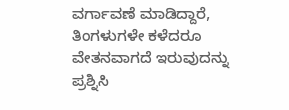ವರ್ಗಾವಣೆ ಮಾಡಿದ್ದಾರೆ, ತಿಂಗಳುಗಳೇ ಕಳೆದರೂ ವೇತನವಾಗದೆ ಇರುವುದನ್ನು ಪ್ರಶ್ನಿಸಿ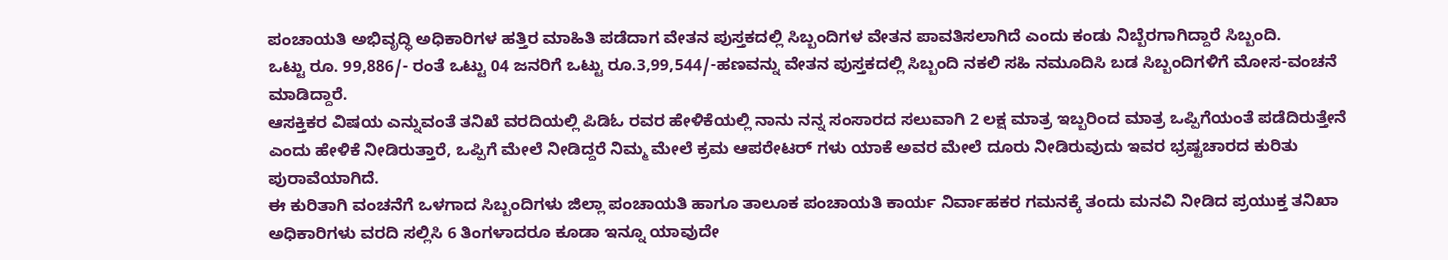ಪಂಚಾಯತಿ ಅಭಿವೃದ್ಧಿ ಅಧಿಕಾರಿಗಳ ಹತ್ತಿರ ಮಾಹಿತಿ ಪಡೆದಾಗ ವೇತನ ಪುಸ್ತಕದಲ್ಲಿ ಸಿಬ್ಬಂದಿಗಳ ವೇತನ ಪಾವತಿಸಲಾಗಿದೆ ಎಂದು ಕಂಡು ನಿಬ್ಬೆರಗಾಗಿದ್ದಾರೆ ಸಿಬ್ಬಂದಿ.
ಒಟ್ಟು ರೂ. 99,886/- ರಂತೆ ಒಟ್ಟು 04 ಜನರಿಗೆ ಒಟ್ಟು ರೂ.3,99,544/-ಹಣವನ್ನು ವೇತನ ಪುಸ್ತಕದಲ್ಲಿ ಸಿಬ್ಬಂದಿ ನಕಲಿ ಸಹಿ ನಮೂದಿಸಿ ಬಡ ಸಿಬ್ಬಂದಿಗಳಿಗೆ ಮೋಸ-ವಂಚನೆ ಮಾಡಿದ್ದಾರೆ.
ಆಸಕ್ತಿಕರ ವಿಷಯ ಎನ್ನುವಂತೆ ತನಿಖೆ ವರದಿಯಲ್ಲಿ ಪಿಡಿಓ ರವರ ಹೇಳಿಕೆಯಲ್ಲಿ ನಾನು ನನ್ನ ಸಂಸಾರದ ಸಲುವಾಗಿ 2 ಲಕ್ಷ ಮಾತ್ರ ಇಬ್ಬರಿಂದ ಮಾತ್ರ ಒಪ್ಪಿಗೆಯಂತೆ ಪಡೆದಿರುತ್ತೇನೆ ಎಂದು ಹೇಳಿಕೆ ನೀಡಿರುತ್ತಾರೆ, ಒಪ್ಪಿಗೆ ಮೇಲೆ ನೀಡಿದ್ದರೆ ನಿಮ್ಮ ಮೇಲೆ ಕ್ರಮ ಆಪರೇಟರ್ ಗಳು ಯಾಕೆ ಅವರ ಮೇಲೆ ದೂರು ನೀಡಿರುವುದು ಇವರ ಭ್ರಷ್ಟಚಾರದ ಕುರಿತು ಪುರಾವೆಯಾಗಿದೆ.
ಈ ಕುರಿತಾಗಿ ವಂಚನೆಗೆ ಒಳಗಾದ ಸಿಬ್ಬಂದಿಗಳು ಜಿಲ್ಲಾ ಪಂಚಾಯತಿ ಹಾಗೂ ತಾಲೂಕ ಪಂಚಾಯತಿ ಕಾರ್ಯ ನಿರ್ವಾಹಕರ ಗಮನಕ್ಕೆ ತಂದು ಮನವಿ ನೀಡಿದ ಪ್ರಯುಕ್ತ ತನಿಖಾ ಅಧಿಕಾರಿಗಳು ವರದಿ ಸಲ್ಲಿಸಿ 6 ತಿಂಗಳಾದರೂ ಕೂಡಾ ಇನ್ನೂ ಯಾವುದೇ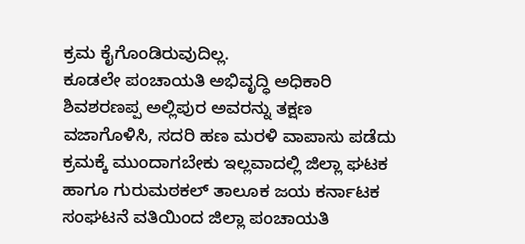ಕ್ರಮ ಕೈಗೊಂಡಿರುವುದಿಲ್ಲ.
ಕೂಡಲೇ ಪಂಚಾಯತಿ ಅಭಿವೃದ್ಧಿ ಅಧಿಕಾರಿ ಶಿವಶರಣಪ್ಪ ಅಲ್ಲಿಪುರ ಅವರನ್ನು ತಕ್ಷಣ ವಜಾಗೊಳಿಸಿ, ಸದರಿ ಹಣ ಮರಳಿ ವಾಪಾಸು ಪಡೆದು ಕ್ರಮಕ್ಕೆ ಮುಂದಾಗಬೇಕು ಇಲ್ಲವಾದಲ್ಲಿ ಜಿಲ್ಲಾ ಘಟಕ ಹಾಗೂ ಗುರುಮಠಕಲ್ ತಾಲೂಕ ಜಯ ಕರ್ನಾಟಕ ಸಂಘಟನೆ ವತಿಯಿಂದ ಜಿಲ್ಲಾ ಪಂಚಾಯತಿ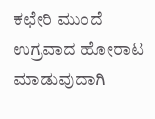ಕಛೇರಿ ಮುಂದೆ ಉಗ್ರವಾದ ಹೋರಾಟ ಮಾಡುವುದಾಗಿ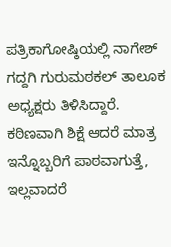ಪತ್ರಿಕಾಗೋಷ್ಠಿಯಲ್ಲಿ ನಾಗೇಶ್ ಗದ್ದಗಿ ಗುರುಮಠಕಲ್ ತಾಲೂಕ ಅಧ್ಯಕ್ಷರು ತಿಳಿಸಿದ್ದಾರೆ.
ಕಠಿಣವಾಗಿ ಶಿಕ್ಷೆ ಆದರೆ ಮಾತ್ರ ಇನ್ನೊಬ್ಬರಿಗೆ ಪಾಠವಾಗುತ್ತೆ, ಇಲ್ಲವಾದರೆ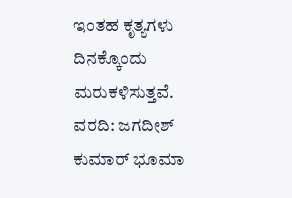ಇಂತಹ ಕೃತ್ಯಗಳು ದಿನಕ್ಕೊಂದು ಮರುಕಳಿಸುತ್ತವೆ.
ವರದಿ: ಜಗದೀಶ್ ಕುಮಾರ್ ಭೂಮಾ